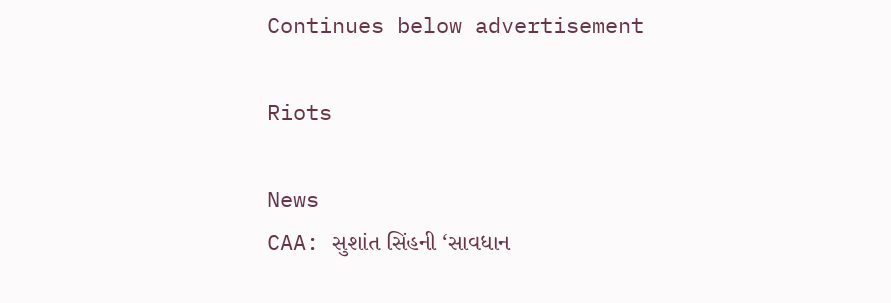Continues below advertisement

Riots

News
CAA: સુશાંત સિંહની ‘સાવધાન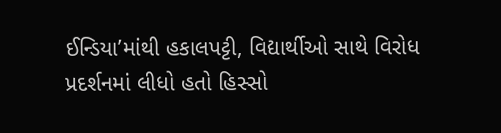ઈન્ડિયા’માંથી હકાલપટ્ટી, વિદ્યાર્થીઓ સાથે વિરોધ પ્રદર્શનમાં લીધો હતો હિસ્સો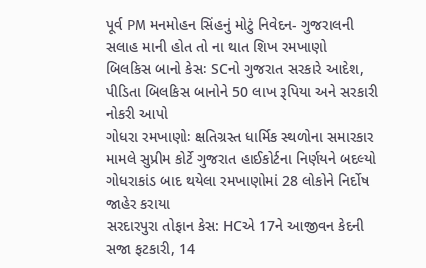પૂર્વ PM મનમોહન સિંહનું મોટું નિવેદન- ગુજરાલની સલાહ માની હોત તો ના થાત શિખ રમખાણો
બિલકિસ બાનો કેસઃ SCનો ગુજરાત સરકારે આદેશ, પીડિતા બિલકિસ બાનોને 50 લાખ રૂપિયા અને સરકારી નોકરી આપો
ગોધરા રમખાણોઃ ક્ષતિગ્રસ્ત ધાર્મિક સ્થળોના સમારકાર મામલે સુપ્રીમ કોર્ટે ગુજરાત હાઈકોર્ટના નિર્ણયને બદલ્યો
ગોધરાકાંડ બાદ થયેલા રમખાણોમાં 28 લોકોને નિર્દોષ જાહેર કરાયા
સરદારપુરા તોફાન કેસ: HCએ 17ને આજીવન કેદની સજા ફટકારી, 14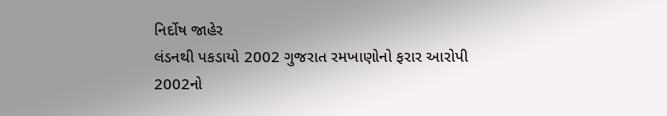નિર્દોષ જાહેર
લંડનથી પકડાયો 2002 ગુજરાત રમખાણોનો ફરાર આરોપી
2002નો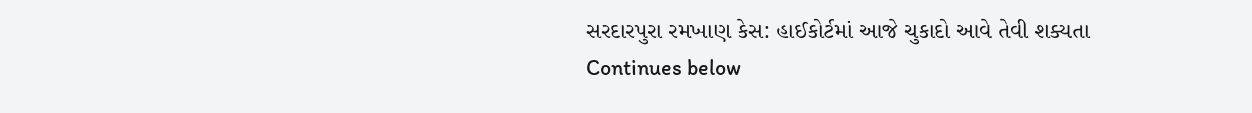સરદારપુરા રમખાણ કેસ: હાઈકોર્ટમાં આજે ચુકાદો આવે તેવી શક્યતા
Continues below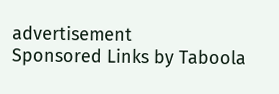advertisement
Sponsored Links by Taboola